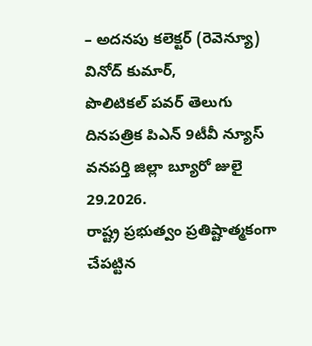– అదనపు కలెక్టర్ (రెవెన్యూ) వినోద్ కుమార్,
పొలిటికల్ పవర్ తెలుగు దినపత్రిక పిఎన్ 9టీవీ న్యూస్ వనపర్తి జిల్లా బ్యూరో జులై 29.2026.
రాష్ట్ర ప్రభుత్వం ప్రతిష్టాత్మకంగా చేపట్టిన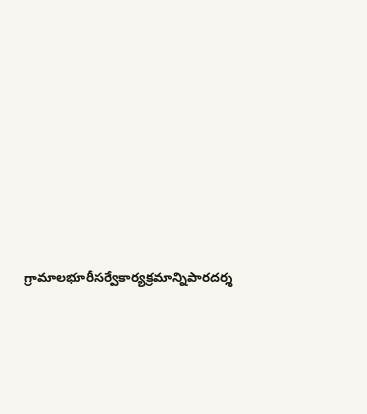గ్రామాలభూరీసర్వేకార్యక్రమాన్నిపారదర్శ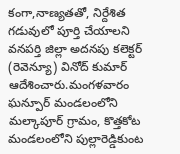కంగా,నాణ్యతతో, నిర్దేశిత గడువులో పూర్తి చేయాలని వనపర్తి జిల్లా అదనపు కలెక్టర్ (రెవెన్యూ) వినోద్ కుమార్ ఆదేశించారు.మంగళవారం ఘన్పూర్ మండలంలోని మల్కాపూర్ గ్రామం, కొత్తకోట మండలంలోని పుల్లారెడ్డికుంట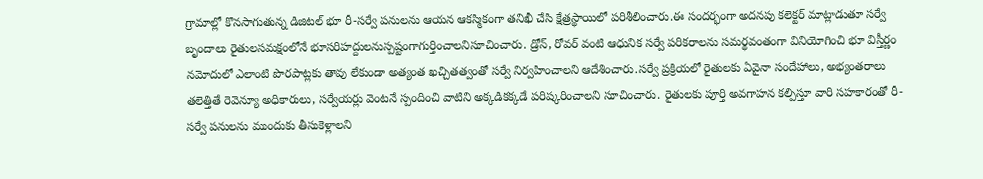గ్రామాల్లో కొనసాగుతున్న డిజిటల్ భూ రీ-సర్వే పనులను ఆయన ఆకస్మికంగా తనిఖీ చేసి క్షేత్రస్థాయిలో పరిశీలించారు.ఈ సందర్భంగా అదనపు కలెక్టర్ మాట్లాడుతూ సర్వే బృందాలు రైతులసమక్షంలోనే భూసరిహద్దులనుస్పష్టంగాగుర్తించాలనిసూచించారు. డ్రోన్, రోవర్ వంటి ఆధునిక సర్వే పరికరాలను సమర్థవంతంగా వినియోగించి భూ విస్తీర్ణం నమోదులో ఎలాంటి పొరపాట్లకు తావు లేకుండా అత్యంత ఖచ్చితత్వంతో సర్వే నిర్వహించాలని ఆదేశించారు.సర్వే ప్రక్రియలో రైతులకు ఏవైనా సందేహాలు, అభ్యంతరాలు తలెత్తితే రెవెన్యూ అధికారులు, సర్వేయర్లు వెంటనే స్పందించి వాటిని అక్కడికక్కడే పరిష్కరించాలని సూచించారు. రైతులకు పూర్తి అవగాహన కల్పిస్తూ వారి సహకారంతో రీ-సర్వే పనులను ముందుకు తీసుకెళ్లాలని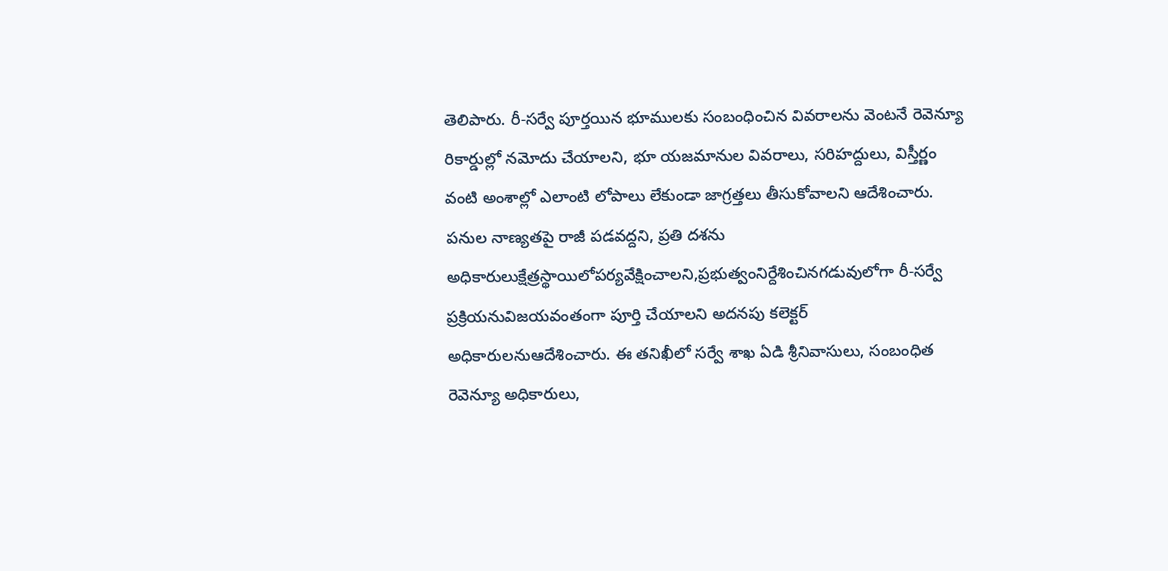తెలిపారు. రీ-సర్వే పూర్తయిన భూములకు సంబంధించిన వివరాలను వెంటనే రెవెన్యూ రికార్డుల్లో నమోదు చేయాలని, భూ యజమానుల వివరాలు, సరిహద్దులు, విస్తీర్ణం వంటి అంశాల్లో ఎలాంటి లోపాలు లేకుండా జాగ్రత్తలు తీసుకోవాలని ఆదేశించారు. పనుల నాణ్యతపై రాజీ పడవద్దని, ప్రతి దశను అధికారులుక్షేత్రస్థాయిలోపర్యవేక్షించాలని,ప్రభుత్వంనిర్దేశించినగడువులోగా రీ-సర్వే ప్రక్రియనువిజయవంతంగా పూర్తి చేయాలని అదనపు కలెక్టర్ అధికారులనుఆదేశించారు. ఈ తనిఖీలో సర్వే శాఖ ఏడి శ్రీనివాసులు, సంబంధిత రెవెన్యూ అధికారులు,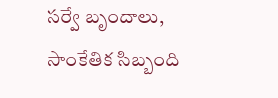సర్వే బృందాలు, సాంకేతిక సిబ్బంది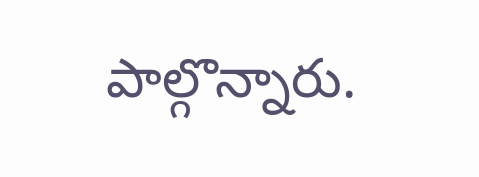పాల్గొన్నారు.